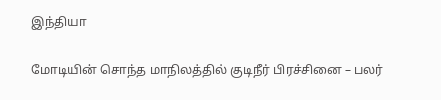இந்தியா

மோடியின் சொந்த மாநிலத்தில் குடிநீர் பிரச்சினை – பலர்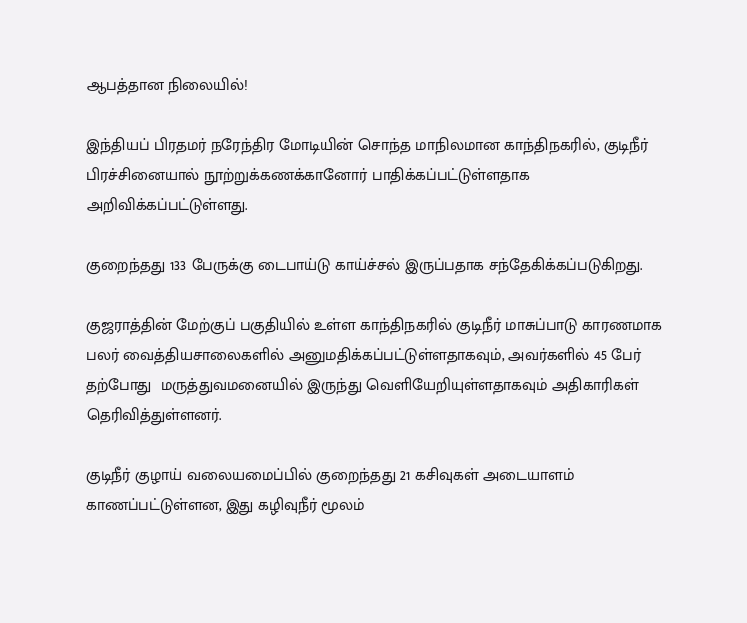ஆபத்தான நிலையில்!

இந்தியப் பிரதமர் நரேந்திர மோடியின் சொந்த மாநிலமான காந்திநகரில், குடிநீர் பிரச்சினையால் நூற்றுக்கணக்கானோர் பாதிக்கப்பட்டுள்ளதாக அறிவிக்கப்பட்டுள்ளது.

குறைந்தது 133 பேருக்கு டைபாய்டு காய்ச்சல் இருப்பதாக சந்தேகிக்கப்படுகிறது.

குஜராத்தின் மேற்குப் பகுதியில் உள்ள காந்திநகரில் குடிநீர் மாசுப்பாடு காரணமாக  பலர் வைத்தியசாலைகளில் அனுமதிக்கப்பட்டுள்ளதாகவும், அவர்களில் 45 பேர் தற்போது  மருத்துவமனையில் இருந்து வெளியேறியுள்ளதாகவும் அதிகாரிகள் தெரிவித்துள்ளனர்.

குடிநீர் குழாய் வலையமைப்பில் குறைந்தது 21 கசிவுகள் அடையாளம் காணப்பட்டுள்ளன, இது கழிவுநீர் மூலம்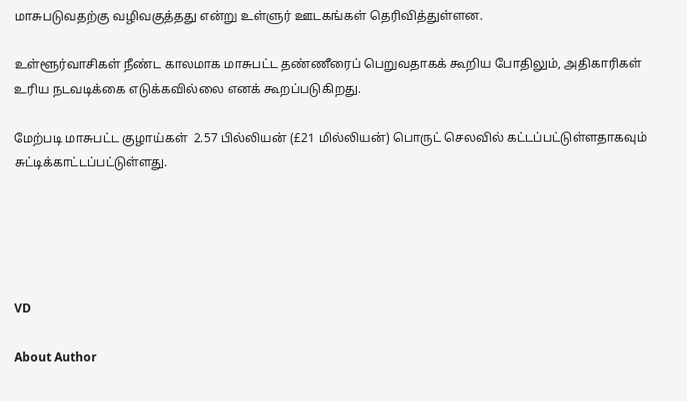மாசுபடுவதற்கு வழிவகுத்தது என்று உள்ளுர் ஊடகங்கள் தெரிவித்துள்ளன.

உள்ளூர்வாசிகள் நீண்ட காலமாக மாசுபட்ட தண்ணீரைப் பெறுவதாகக் கூறிய போதிலும், அதிகாரிகள் உரிய நடவடிக்கை எடுக்கவில்லை எனக் கூறப்படுகிறது.

மேற்படி மாசுபட்ட குழாய்கள்  2.57 பில்லியன் (£21 மில்லியன்) பொருட் செலவில் கட்டப்பட்டுள்ளதாகவும் சுட்டிக்காட்டப்பட்டுள்ளது.





VD

About Author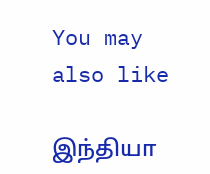You may also like

இந்தியா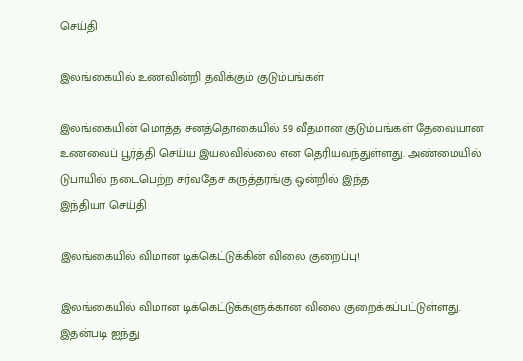செய்தி

இலங்கையில் உணவின்றி தவிக்கும் குடும்பங்கள்

இலங்கையின் மொத்த சனத்தொகையில் 59 வீதமான குடும்பங்கள் தேவையான உணவைப் பூர்த்தி செய்ய இயலவில்லை என தெரியவந்துள்ளது. அண்மையில் டுபாயில் நடைபெற்ற சர்வதேச கருத்தரங்கு ஒன்றில் இந்த
இந்தியா செய்தி

இலங்கையில் விமான டிக்கெட்டுக்கின் விலை குறைப்பு!

இலங்கையில் விமான டிக்கெட்டுக்களுக்கான விலை குறைக்கப்பட்டுள்ளது. இதன்படி ஐந்து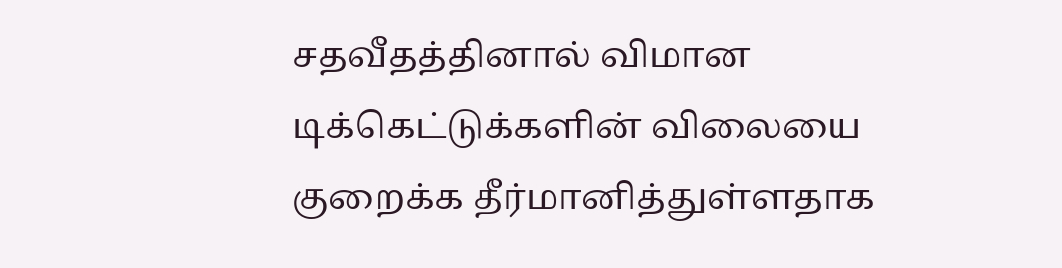சதவீதத்தினால் விமான டிக்கெட்டுக்களின் விலையை குறைக்க தீர்மானித்துள்ளதாக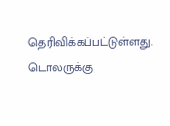தெரிவிக்கப்பட்டுள்ளது. டொலருக்கு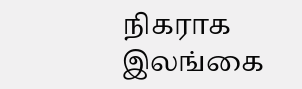நிகராக இலங்கை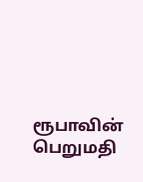ரூபாவின் பெறுமதி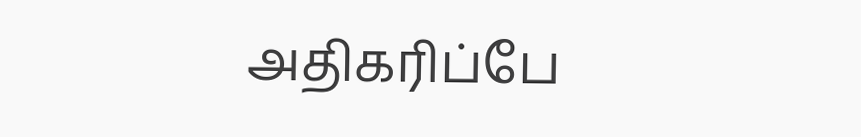அதிகரிப்பே